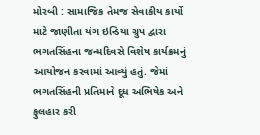મોરબી : સામાજિક તેમજ સેવાકીય કાર્યો માટે જાણીતા યંગ ઇન્ડિયા ગ્રુપ દ્વારા ભગતસિંહના જન્મદિવસે વિશેષ કાર્યક્રમનું આયોજન કરવામાં આવ્યું હતું. જેમાં ભગતસિંહની પ્રતિમાને દૂધ અભિષેક અને ફુલહાર કરી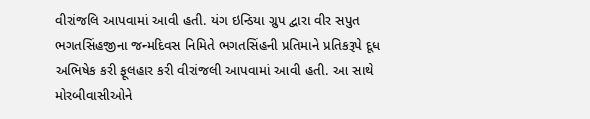વીરાંજલિ આપવામાં આવી હતી. યંગ ઇન્ડિયા ગ્રુપ દ્વારા વીર સપુત ભગતસિંહજીના જન્મદિવસ નિમિતે ભગતસિંહની પ્રતિમાને પ્રતિકરૂપે દૂધ અભિષેક કરી ફૂલહાર કરી વીરાંજલી આપવામાં આવી હતી. આ સાથે મોરબીવાસીઓને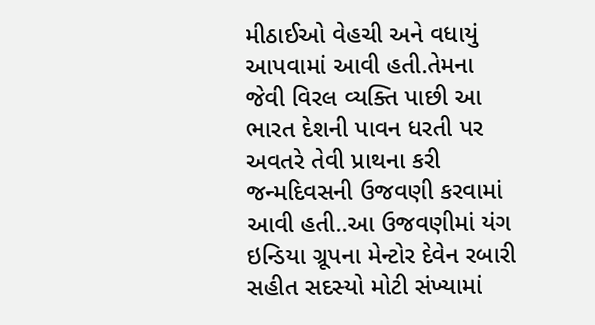મીઠાઈઓ વેહચી અને વધાયું આપવામાં આવી હતી.તેમના જેવી વિરલ વ્યક્તિ પાછી આ ભારત દેશની પાવન ધરતી પર અવતરે તેવી પ્રાથના કરી જન્મદિવસની ઉજવણી કરવામાં આવી હતી..આ ઉજવણીમાં યંગ ઇન્ડિયા ગ્રૂપના મેન્ટોર દેવેન રબારી સહીત સદસ્યો મોટી સંખ્યામાં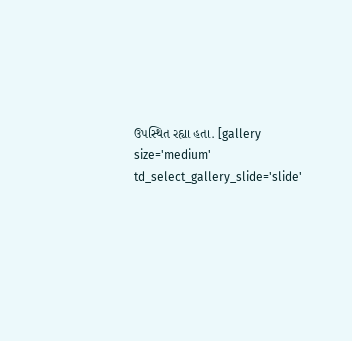ઉપસ્થિત રહ્યા હતા. [gallery size='medium' td_select_gallery_slide='slide'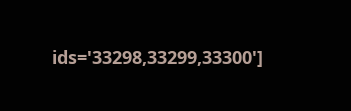ids='33298,33299,33300']